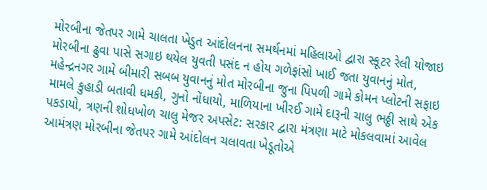મોરબીના જેતપર ગામે ચાલતા ખેડુત આંદોલનના સમર્થનમાં મહિલાઓ દ્વારા સ્કૂટર રેલી યોજાઇ મોરબીના ઢુવા પાસે સગાઇ થયેલ યુવતી પસંદ ન હોય ગળેફાંસો ખાઈ જતા યુવાનનું મોત, મહેન્દ્રનગર ગામે બીમારી સબબ યુવાનનું મોત મોરબીના જુના પિપળી ગામે કોમન પ્લોટની સફાઇ મામલે કુહાડી બતાવી ધમકી, ગુનો નોંધાયો, માળિયાના ખીરઈ ગામે દારૂની ચાલુ ભઠ્ઠી સાથે એક પકડાયો, ત્રણની શોધખોળ ચાલુ મેજર અપસેટ: સરકાર દ્વારા મંત્રણા માટે મોકલવામાં આવેલ આમંત્રણ મોરબીના જેતપર ગામે આંદોલન ચલાવતા ખેડૂતોએ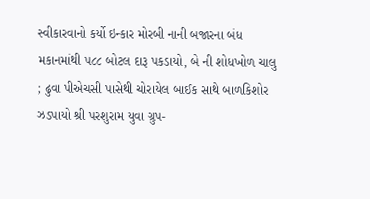સ્વીકારવાનો કર્યો ઇન્કાર મોરબી નાની બજારના બંધ મકાનમાંથી ૫૮૮ બોટલ દારૂ પકડાયો, બે ની શોધખોળ ચાલુ ; ઢુવા પીએચસી પાસેથી ચોરાયેલ બાઈક સાથે બાળકિશોર ઝડપાયો શ્રી પરશુરામ યુવા ગ્રુપ-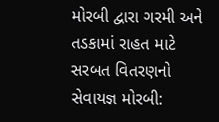મોરબી દ્વારા ગરમી અને તડકામાં રાહત માટે સરબત વિતરણનો સેવાયજ્ઞ મોરબી: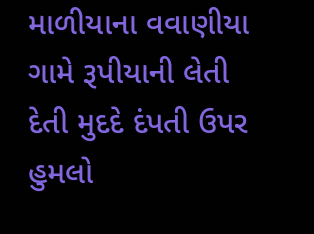માળીયાના વવાણીયા ગામે રૂપીયાની લેતી દેતી મુદદે દંપતી ઉપર હુમલો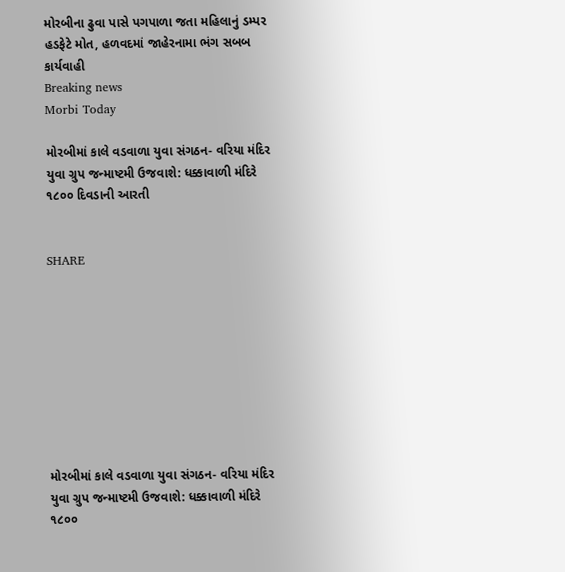મોરબીના ઢુવા પાસે પગપાળા જતા મહિલાનું ડમ્પર હડફેટે મોત, હળવદમાં જાહેરનામા ભંગ સબબ કાર્યવાહી
Breaking news
Morbi Today

મોરબીમાં કાલે વડવાળા યુવા સંગઠન- વરિયા મંદિર યુવા ગ્રુપ જન્માષ્ટમી ઉજવાશે: ધક્કાવાળી મંદિરે ૧૮૦૦ દિવડાની આરતી


SHARE









મોરબીમાં કાલે વડવાળા યુવા સંગઠન- વરિયા મંદિર યુવા ગ્રુપ જન્માષ્ટમી ઉજવાશે: ધક્કાવાળી મંદિરે ૧૮૦૦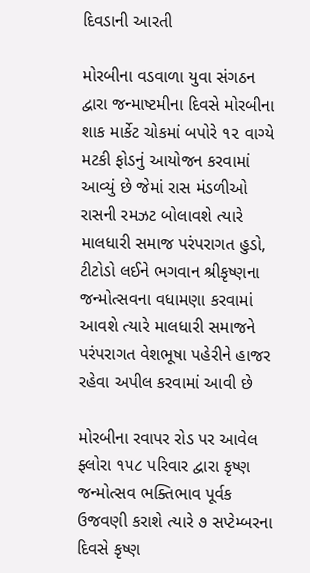દિવડાની આરતી

મોરબીના વડવાળા યુવા સંગઠન દ્વારા જન્માષ્ટમીના દિવસે મોરબીના શાક માર્કેટ ચોકમાં બપોરે ૧૨ વાગ્યે મટકી ફોડનું આયોજન કરવામાં આવ્યું છે જેમાં રાસ મંડળીઓ રાસની રમઝટ બોલાવશે ત્યારે માલધારી સમાજ પરંપરાગત હુડો, ટીટોડો લઈને ભગવાન શ્રીકૃષ્ણના જન્મોત્સવના વધામણા કરવામાં આવશે ત્યારે માલધારી સમાજને પરંપરાગત વેશભૂષા પહેરીને હાજર રહેવા અપીલ કરવામાં આવી છે

મોરબીના રવાપર રોડ પર આવેલ ફ્લોરા ૧૫૮ પરિવાર દ્વારા કૃષ્ણ જન્મોત્સવ ભક્તિભાવ પૂર્વક ઉજવણી કરાશે ત્યારે ૭ સપ્ટેમ્બરના દિવસે કૃષ્ણ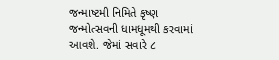જન્માષ્ટમી નિમિતે કૃષ્ણ જન્મોત્સવની ધામધૂમથી કરવામાં આવશે. જેમાં સવારે ૮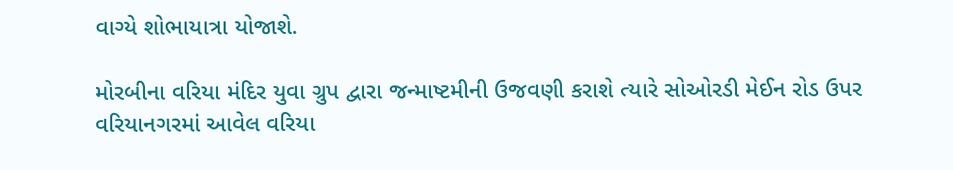વાગ્યે શોભાયાત્રા યોજાશે.

મોરબીના વરિયા મંદિર યુવા ગ્રુપ દ્વારા જન્માષ્ટમીની ઉજવણી કરાશે ત્યારે સોઓરડી મેઈન રોડ ઉપર વરિયાનગરમાં આવેલ વરિયા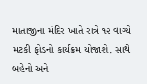માતાજીના મંદિર ખાતે રાત્રે ૧૨ વાગ્યે મટકી ફોડનો કાર્યક્રમ યોજાશે. સાથે બહેનો અને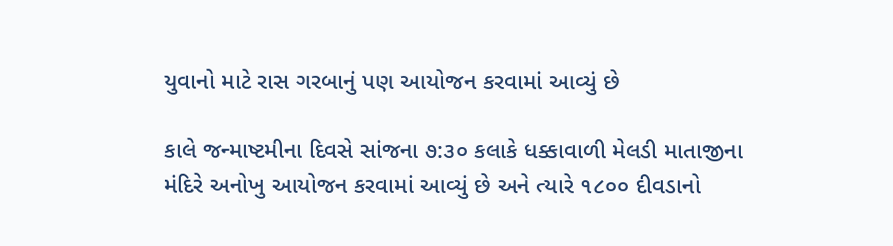યુવાનો માટે રાસ ગરબાનું પણ આયોજન કરવામાં આવ્યું છે

કાલે જન્માષ્ટમીના દિવસે સાંજના ૭:૩૦ કલાકે ધક્કાવાળી મેલડી માતાજીના મંદિરે અનોખુ આયોજન કરવામાં આવ્યું છે અને ત્યારે ૧૮૦૦ દીવડાનો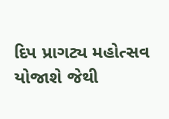દિપ પ્રાગટ્ય મહોત્સવ યોજાશે જેથી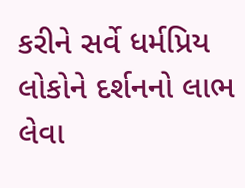કરીને સર્વે ધર્મપ્રિય લોકોને દર્શનનો લાભ લેવા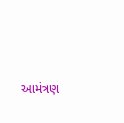આમંત્રણ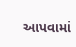આપવામાં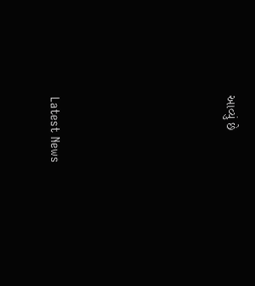આવ્યું છે






Latest News